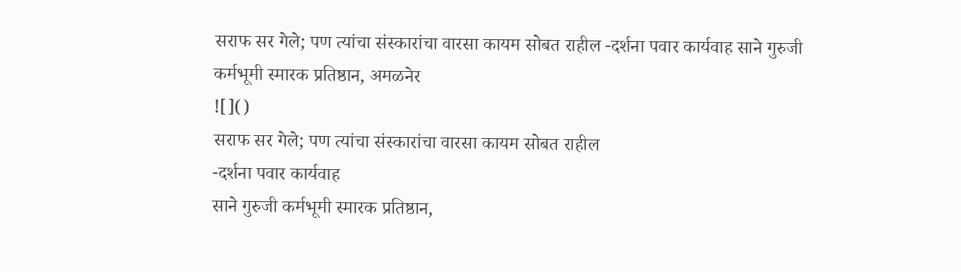सराफ सर गेले; पण त्यांचा संस्कारांचा वारसा कायम सोबत राहील -दर्शना पवार कार्यवाह साने गुरुजी कर्मभूमी स्मारक प्रतिष्ठान, अमळनेर
![]()
सराफ सर गेले; पण त्यांचा संस्कारांचा वारसा कायम सोबत राहील
-दर्शना पवार कार्यवाह
साने गुरुजी कर्मभूमी स्मारक प्रतिष्ठान,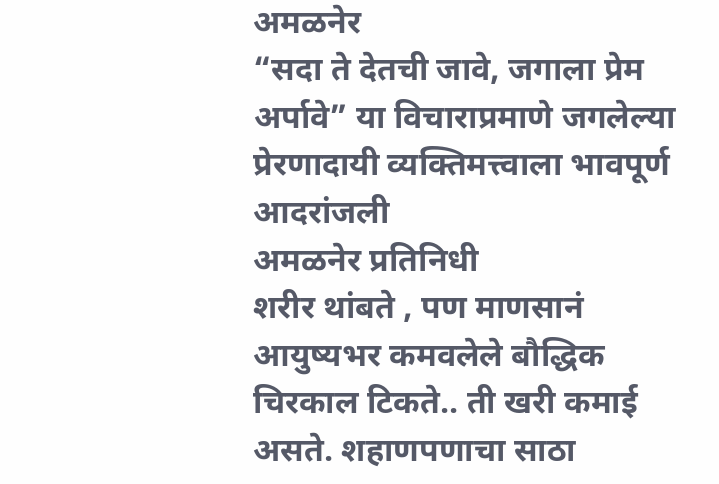अमळनेर
“सदा ते देतची जावे, जगाला प्रेम अर्पावे” या विचाराप्रमाणे जगलेल्या प्रेरणादायी व्यक्तिमत्त्वाला भावपूर्ण आदरांजली
अमळनेर प्रतिनिधी
शरीर थांबते , पण माणसानं आयुष्यभर कमवलेले बौद्धिक चिरकाल टिकते.. ती खरी कमाई असते. शहाणपणाचा साठा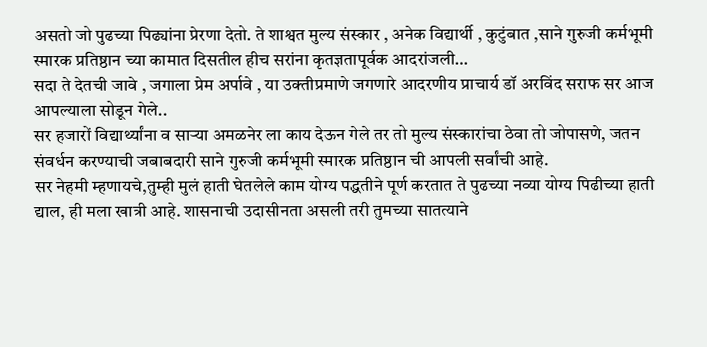असतो जो पुढच्या पिढ्यांना प्रेरणा देतो. ते शाश्वत मुल्य संस्कार , अनेक विद्यार्थी , कुटुंबात ,साने गुरुजी कर्मभूमी स्मारक प्रतिष्ठान च्या कामात दिसतील हीच सरांना कृतज्ञतापूर्वक आदरांजली…
सदा ते देतची जावे , जगाला प्रेम अर्पावे , या उक्तीप्रमाणे जगणारे आदरणीय प्राचार्य डॉ अरविंद सराफ सर आज आपल्याला सोडून गेले..
सर हजारों विद्यार्थ्यांना व साऱ्या अमळनेर ला काय देऊन गेले तर तो मुल्य संस्कारांचा ठेवा तो जोपासणे, जतन संवर्धन करण्याची जबाबदारी साने गुरुजी कर्मभूमी स्मारक प्रतिष्ठान ची आपली सर्वांची आहे.
सर नेहमी म्हणायचे,तुम्ही मुलं हाती घेतलेले काम योग्य पद्धतीने पूर्ण करतात ते पुढच्या नव्या योग्य पिढीच्या हाती द्याल, ही मला खात्री आहे. शासनाची उदासीनता असली तरी तुमच्या सातत्याने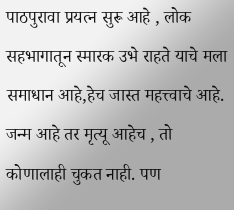पाठपुरावा प्रयत्न सुरू आहे , लोक सहभागातून स्मारक उभे राहते याचे मला समाधान आहे,हेच जास्त महत्त्वाचे आहे.
जन्म आहे तर मृत्यू आहेच , तो कोणालाही चुकत नाही. पण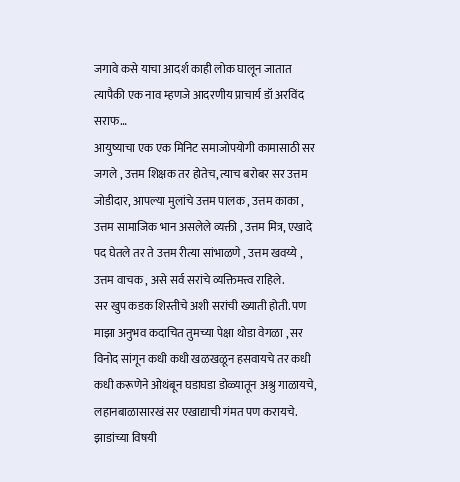जगावे कसे याचा आदर्श काही लोक घालून जातात त्यापैकी एक नाव म्हणजे आदरणीय प्राचार्य डॉ अरविंद सराफ…
आयुष्याचा एक एक मिनिट समाजोपयोगी कामासाठी सर जगले , उत्तम शिक्षक तर होतेच, त्याच बरोबर सर उत्तम जोडीदार, आपल्या मुलांचे उत्तम पालक , उत्तम काका , उत्तम सामाजिक भान असलेले व्यक्ती , उत्तम मित्र, एखादे पद घेतले तर ते उत्तम रीत्या सांभाळणे , उत्तम खवय्ये , उत्तम वाचक , असे सर्व सरांचे व्यक्तिमत्त्व राहिले.
सर खुप कडक शिस्तीचे अशी सरांची ख्याती होती. पण माझा अनुभव कदाचित तुमच्या पेक्षा थोडा वेगळा , सर विनोद सांगून कधी कधी खळखळून हसवायचे तर कधी कधी करूणेने ओथंबून घडाघडा डोळ्यातून अश्रु गाळायचे, लहानबाळासारखं सर एखाद्याची गंमत पण करायचे. झाडांच्या विषयी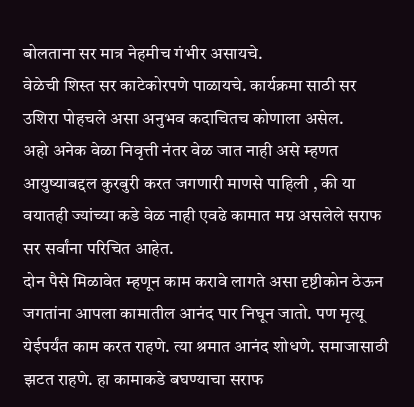बोलताना सर मात्र नेहमीच गंभीर असायचे.
वेळेची शिस्त सर काटेकोरपणे पाळायचे. कार्यक्रमा साठी सर उशिरा पोहचले असा अनुभव कदाचितच कोणाला असेल.
अहो अनेक वेळा निवृत्ती नंतर वेळ जात नाही असे म्हणत आयुष्याबद्दल कुरबुरी करत जगणारी माणसे पाहिली , की या वयातही ज्यांच्या कडे वेळ नाही एवढे कामात मग्न असलेले सराफ सर सर्वांना परिचित आहेत.
दोन पैसे मिळावेत म्हणून काम करावे लागते असा दृष्टीकोन ठेऊन जगतांना आपला कामातील आनंद पार निघून जातो. पण मृत्यू येईपर्यंत काम करत राहणे. त्या श्रमात आनंद शोधणे. समाजासाठी झटत राहणे. हा कामाकडे बघण्याचा सराफ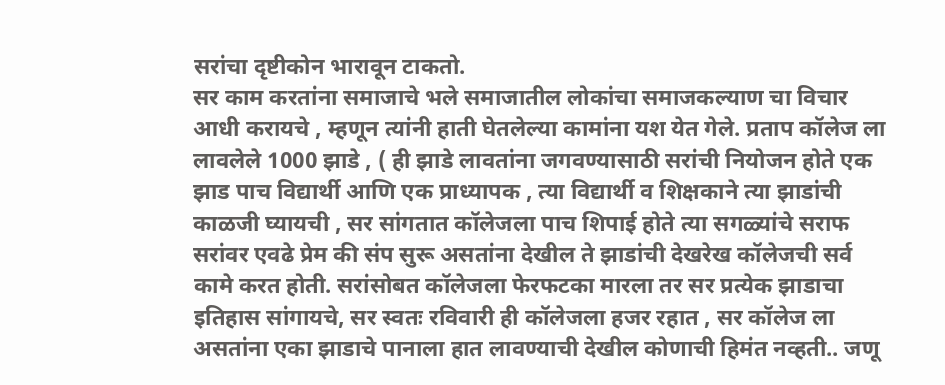सरांचा दृष्टीकोन भारावून टाकतो.
सर काम करतांना समाजाचे भले समाजातील लोकांचा समाजकल्याण चा विचार आधी करायचे , म्हणून त्यांनी हाती घेतलेल्या कामांना यश येत गेले. प्रताप कॉलेज ला लावलेले 1000 झाडे , ( ही झाडे लावतांना जगवण्यासाठी सरांची नियोजन होते एक झाड पाच विद्यार्थी आणि एक प्राध्यापक , त्या विद्यार्थी व शिक्षकाने त्या झाडांची काळजी घ्यायची , सर सांगतात कॉलेजला पाच शिपाई होते त्या सगळ्यांचे सराफ सरांवर एवढे प्रेम की संप सुरू असतांना देखील ते झाडांची देखरेख कॉलेजची सर्व कामे करत होती. सरांसोबत कॉलेजला फेरफटका मारला तर सर प्रत्येक झाडाचा इतिहास सांगायचे, सर स्वतः रविवारी ही कॉलेजला हजर रहात , सर कॉलेज ला असतांना एका झाडाचे पानाला हात लावण्याची देखील कोणाची हिमंत नव्हती.. जणू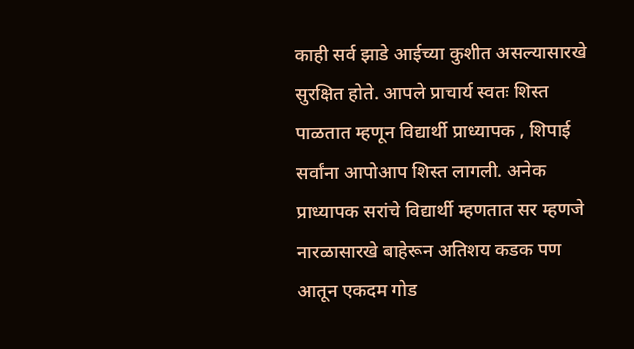काही सर्व झाडे आईच्या कुशीत असल्यासारखे सुरक्षित होते. आपले प्राचार्य स्वतः शिस्त पाळतात म्हणून विद्यार्थी प्राध्यापक , शिपाई सर्वांना आपोआप शिस्त लागली. अनेक प्राध्यापक सरांचे विद्यार्थी म्हणतात सर म्हणजे नारळासारखे बाहेरून अतिशय कडक पण आतून एकदम गोड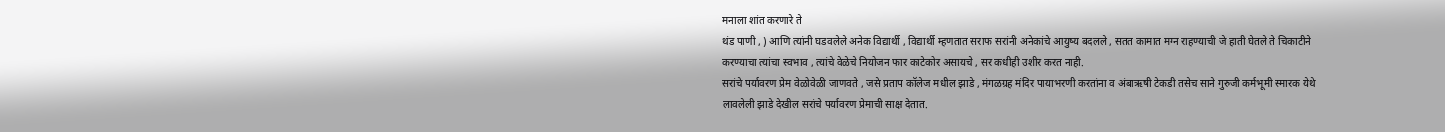मनाला शांत करणारे ते
थंड पाणी , ) आणि त्यांनी घडवलेले अनेक विद्यार्थी , विद्यार्थी म्हणतात सराफ सरांनी अनेकांचे आयुष्य बदलले , सतत कामात मग्न राहण्याची जे हाती घेतले ते चिकाटीने करण्याचा त्यांचा स्वभाव , त्यांचे वेळेचे नियोजन फार काटेकोर असायचे , सर कधीही उशीर करत नाही.
सरांचे पर्यावरण प्रेम वेळोवेळी जाणवते , जसे प्रताप कॉलेज मधील झाडे , मंगळग्रह मंदिर पायाभरणी करतांना व अंबाऋषी टेकडी तसेच साने गुरुजी कर्मभूमी स्मारक येथे लावलेली झाडे देखील सरांचे पर्यावरण प्रेमाची साक्ष देतात.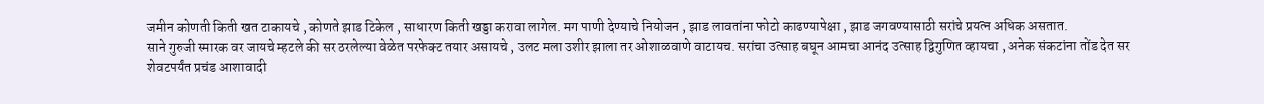जमीन कोणती किती खत टाकायचे , कोणते झाड टिकेल , साधारण किती खड्डा करावा लागेल. मग पाणी देण्याचे नियोजन , झाड लावतांना फोटो काढण्यापेक्षा , झाड जगवण्यासाठी सरांचे प्रयत्न अधिक असतात.
साने गुरुजी स्मारक वर जायचे म्हटले की सर ठरलेल्या वेळेत परफेक्ट तयार असायचे , उलट मला उशीर झाला तर ओशाळवाणे वाटायच. सरांचा उत्साह बघून आमचा आनंद उत्साह द्विगुणित व्हायचा , अनेक संकटांना तोंड देत सर शेवटपर्यंत प्रचंड आशावादी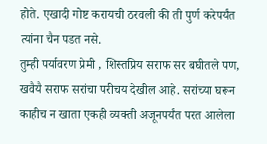होते. एखादी गोष्ट करायची ठरवली की ती पुर्ण करेपर्यंत त्यांना चैन पडत नसे.
तुम्ही पर्यावरण प्रेमी , शिस्तप्रिय सराफ सर बघीतले पण, खवैयै सराफ सरांचा परीचय देखील आहे. सरांच्या घरून काहीच न खाता एकही व्यक्ती अजूनपर्यंत परत आलेला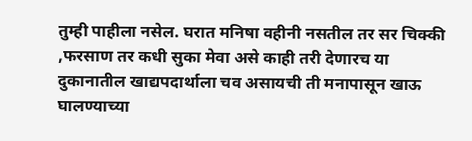तुम्ही पाहीला नसेल. घरात मनिषा वहीनी नसतील तर सर चिक्की ,फरसाण तर कधी सुका मेवा असे काही तरी देणारच या दुकानातील खाद्यपदार्थाला चव असायची ती मनापासून खाऊ घालण्याच्या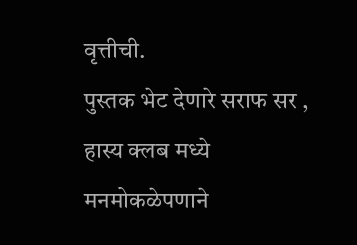वृत्तीची.
पुस्तक भेट देणारे सराफ सर , हास्य क्लब मध्ये मनमोकळेपणाने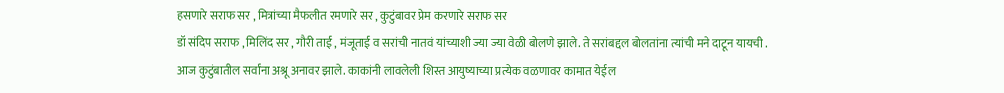हसणारे सराफ सर , मित्रांच्या मैफलीत रमणारे सर , कुटुंबावर प्रेम करणारे सराफ सर
डॉ संदिप सराफ , मिलिंद सर , गौरी ताई , मंजूताई व सरांची नातवं यांच्याशी ज्या ज्या वेळी बोलणे झाले. ते सरांबद्दल बोलतांना त्यांची मने दाटून यायची .
आज कुटुंबातील सर्वांना अश्रू अनावर झाले. काकांनी लावलेली शिस्त आयुष्याच्या प्रत्येक वळणावर कामात येईल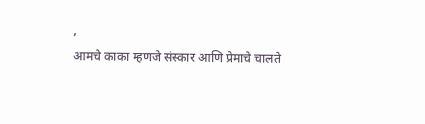,
आमचे काका म्हणजे संस्कार आणि प्रेमाचे चालते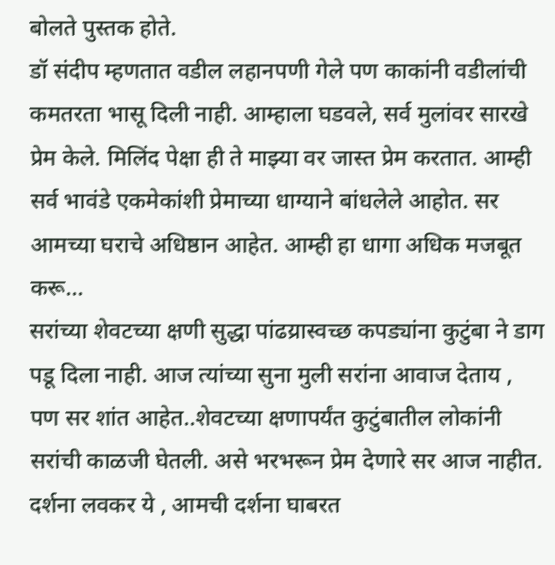बोलते पुस्तक होते.
डॉ संदीप म्हणतात वडील लहानपणी गेले पण काकांनी वडीलांची कमतरता भासू दिली नाही. आम्हाला घडवले, सर्व मुलांवर सारखे प्रेम केले. मिलिंद पेक्षा ही ते माझ्या वर जास्त प्रेम करतात. आम्ही सर्व भावंडे एकमेकांशी प्रेमाच्या धाग्याने बांधलेले आहोत. सर आमच्या घराचे अधिष्ठान आहेत. आम्ही हा धागा अधिक मजबूत करू…
सरांच्या शेवटच्या क्षणी सुद्धा पांढय्रास्वच्छ कपड्यांना कुटुंबा ने डाग पडू दिला नाही. आज त्यांच्या सुना मुली सरांना आवाज देताय , पण सर शांत आहेत..शेवटच्या क्षणापर्यंत कुटुंबातील लोकांनी सरांची काळजी घेतली. असे भरभरून प्रेम देणारे सर आज नाहीत.
दर्शना लवकर ये , आमची दर्शना घाबरत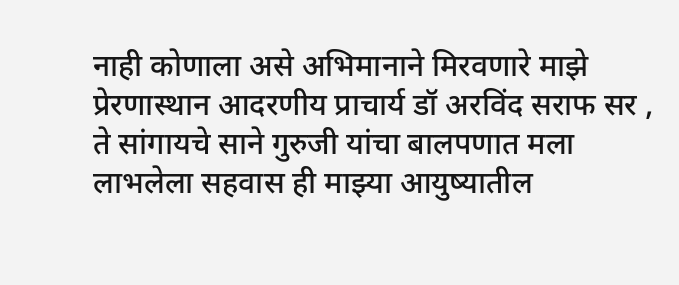नाही कोणाला असे अभिमानाने मिरवणारे माझे प्रेरणास्थान आदरणीय प्राचार्य डॉ अरविंद सराफ सर , ते सांगायचे साने गुरुजी यांचा बालपणात मला लाभलेला सहवास ही माझ्या आयुष्यातील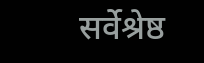सर्वेश्रेष्ठ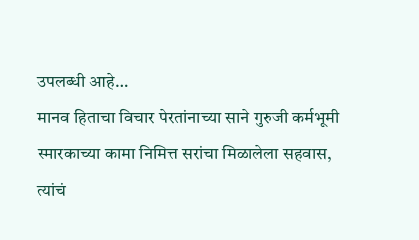उपलब्धी आहे…
मानव हिताचा विचार पेरतांनाच्या साने गुरुजी कर्मभूमी स्मारकाच्या कामा निमित्त सरांचा मिळालेला सहवास, त्यांचं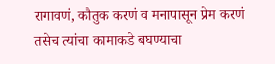रागावणं, कौतुक करणं व मनापासून प्रेम करणं तसेच त्यांचा कामाकडे बघण्याचा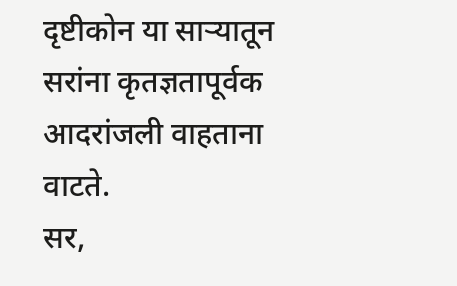दृष्टीकोन या साऱ्यातून सरांना कृतज्ञतापूर्वक आदरांजली वाहताना वाटते.
सर,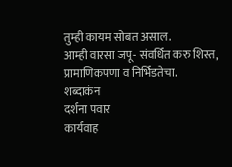तुम्ही कायम सोबत असाल.
आम्ही वारसा जपू- संवर्धित करु शिस्त, प्रामाणिकपणा व निर्भिडतेचा.
शब्दाकंन
दर्शना पवार
कार्यवाह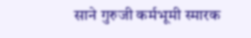साने गुरुजी कर्मभूमी स्मारक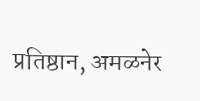प्रतिष्ठान, अमळनेर